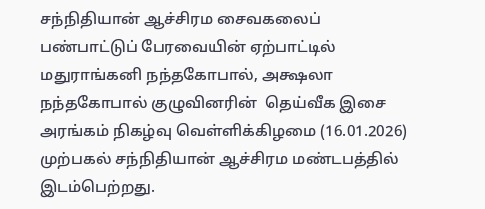சந்நிதியான் ஆச்சிரம சைவகலைப் பண்பாட்டுப் பேரவையின் ஏற்பாட்டில் மதுராங்கனி நந்தகோபால், அக்ஷலா நந்தகோபால் குழுவினரின்  தெய்வீக இசை அரங்கம் நிகழ்வு வெள்ளிக்கிழமை (16.01.2026) முற்பகல் சந்நிதியான் ஆச்சிரம மண்டபத்தில் இடம்பெற்றது.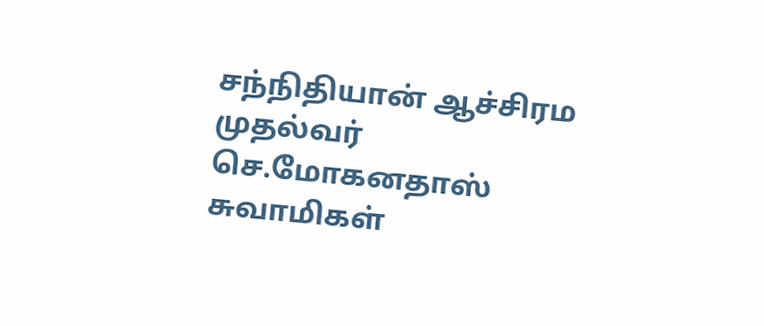சந்நிதியான் ஆச்சிரம முதல்வர் செ.மோகனதாஸ் சுவாமிகள்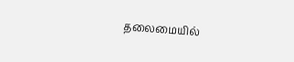தலைமையில்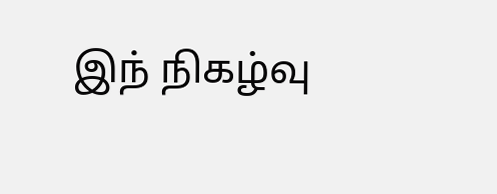இந் நிகழ்வு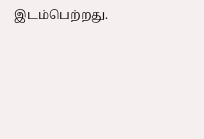இடம்பெற்றது.